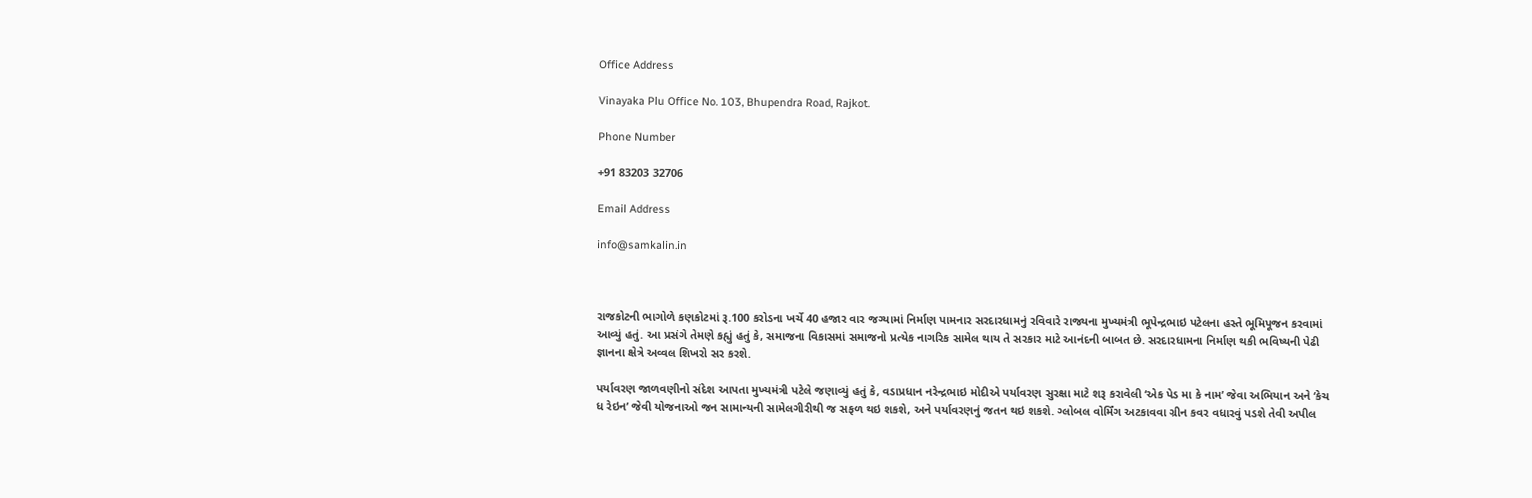Office Address

Vinayaka Plu Office No. 103, Bhupendra Road, Rajkot.

Phone Number

+91 83203 32706

Email Address

info@samkalin.in



રાજકોટની ભાગોળે કણકોટમાં રૂ.100 કરોડના ખર્ચે 40 હજાર વાર જગ્યામાં નિર્માણ પામનાર સરદારધામનું રવિવારે રાજ્યના મુખ્યમંત્રી ભૂપેન્દ્રભાઇ પટેલના હસ્તે ભૂમિપૂજન કરવામાં આવ્યું હતું. આ પ્રસંગે તેમણે કહ્યું હતું કે, સમાજના વિકાસમાં સમાજનો પ્રત્યેક નાગરિક સામેલ થાય તે સરકાર માટે આનંદની બાબત છે. સરદારધામના નિર્માણ થકી ભવિષ્યની પેઢી જ્ઞાનના ક્ષેત્રે અવ્વલ શિખરો સર કરશે.

પર્યાવરણ જાળવણીનો સંદેશ આપતા મુખ્યમંત્રી પટેલે જણાવ્યું હતું કે, વડાપ્રધાન નરેન્દ્રભાઇ મોદીએ પર્યાવરણ સુરક્ષા માટે શરૂ કરાવેલી ‘એક પેડ મા કે નામ’ જેવા અભિયાન અને ‘કેચ ધ રેઇન’ જેવી યોજનાઓ જન સામાન્યની સામેલગીરીથી જ સફળ થઇ શકશે, અને પર્યાવરણનું જતન થઇ શકશે. ગ્લોબલ વોર્મિંગ અટકાવવા ગ્રીન કવર વધારવું પડશે તેવી અપીલ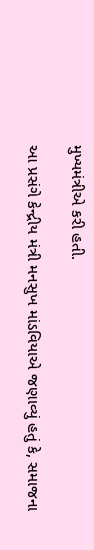મુખ્યમંત્રીએ કરી હતી.

આ પ્રસંગે કેન્દ્રીય મંત્રી મનસુખ માંડવિયાએ જણાવ્યું હતું કે, સમાજના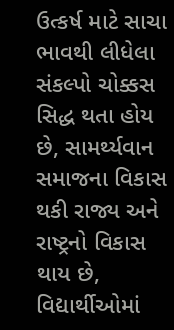ઉત્કર્ષ માટે સાચા ભાવથી લીધેલા સંકલ્પો ચોક્કસ સિદ્ધ થતા હોય છે, સામર્થ્યવાન સમાજના વિકાસ થકી રાજ્ય અને રાષ્ટ્રનો વિકાસ થાય છે, વિદ્યાર્થીઓમાં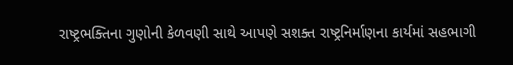રાષ્ટ્રભક્તિના ગુણોની કેળવણી સાથે આપણે સશક્ત રાષ્ટ્રનિર્માણના કાર્યમાં સહભાગી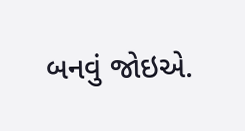બનવું જોઇએ.